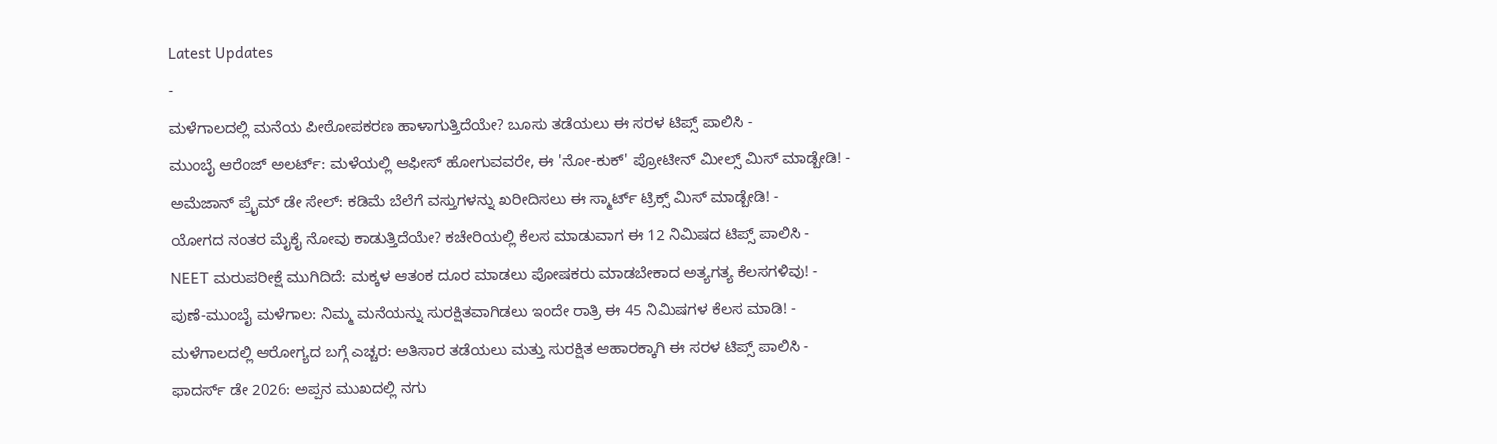Latest Updates
-
ಮಳೆಗಾಲದಲ್ಲಿ ಮನೆಯ ಪೀಠೋಪಕರಣ ಹಾಳಾಗುತ್ತಿದೆಯೇ? ಬೂಸು ತಡೆಯಲು ಈ ಸರಳ ಟಿಪ್ಸ್ ಪಾಲಿಸಿ -
ಮುಂಬೈ ಆರೆಂಜ್ ಅಲರ್ಟ್: ಮಳೆಯಲ್ಲಿ ಆಫೀಸ್ ಹೋಗುವವರೇ, ಈ 'ನೋ-ಕುಕ್' ಪ್ರೋಟೀನ್ ಮೀಲ್ಸ್ ಮಿಸ್ ಮಾಡ್ಬೇಡಿ! -
ಅಮೆಜಾನ್ ಪ್ರೈಮ್ ಡೇ ಸೇಲ್: ಕಡಿಮೆ ಬೆಲೆಗೆ ವಸ್ತುಗಳನ್ನು ಖರೀದಿಸಲು ಈ ಸ್ಮಾರ್ಟ್ ಟ್ರಿಕ್ಸ್ ಮಿಸ್ ಮಾಡ್ಬೇಡಿ! -
ಯೋಗದ ನಂತರ ಮೈಕೈ ನೋವು ಕಾಡುತ್ತಿದೆಯೇ? ಕಚೇರಿಯಲ್ಲಿ ಕೆಲಸ ಮಾಡುವಾಗ ಈ 12 ನಿಮಿಷದ ಟಿಪ್ಸ್ ಪಾಲಿಸಿ -
NEET ಮರುಪರೀಕ್ಷೆ ಮುಗಿದಿದೆ: ಮಕ್ಕಳ ಆತಂಕ ದೂರ ಮಾಡಲು ಪೋಷಕರು ಮಾಡಬೇಕಾದ ಅತ್ಯಗತ್ಯ ಕೆಲಸಗಳಿವು! -
ಪುಣೆ-ಮುಂಬೈ ಮಳೆಗಾಲ: ನಿಮ್ಮ ಮನೆಯನ್ನು ಸುರಕ್ಷಿತವಾಗಿಡಲು ಇಂದೇ ರಾತ್ರಿ ಈ 45 ನಿಮಿಷಗಳ ಕೆಲಸ ಮಾಡಿ! -
ಮಳೆಗಾಲದಲ್ಲಿ ಆರೋಗ್ಯದ ಬಗ್ಗೆ ಎಚ್ಚರ: ಅತಿಸಾರ ತಡೆಯಲು ಮತ್ತು ಸುರಕ್ಷಿತ ಆಹಾರಕ್ಕಾಗಿ ಈ ಸರಳ ಟಿಪ್ಸ್ ಪಾಲಿಸಿ -
ಫಾದರ್ಸ್ ಡೇ 2026: ಅಪ್ಪನ ಮುಖದಲ್ಲಿ ನಗು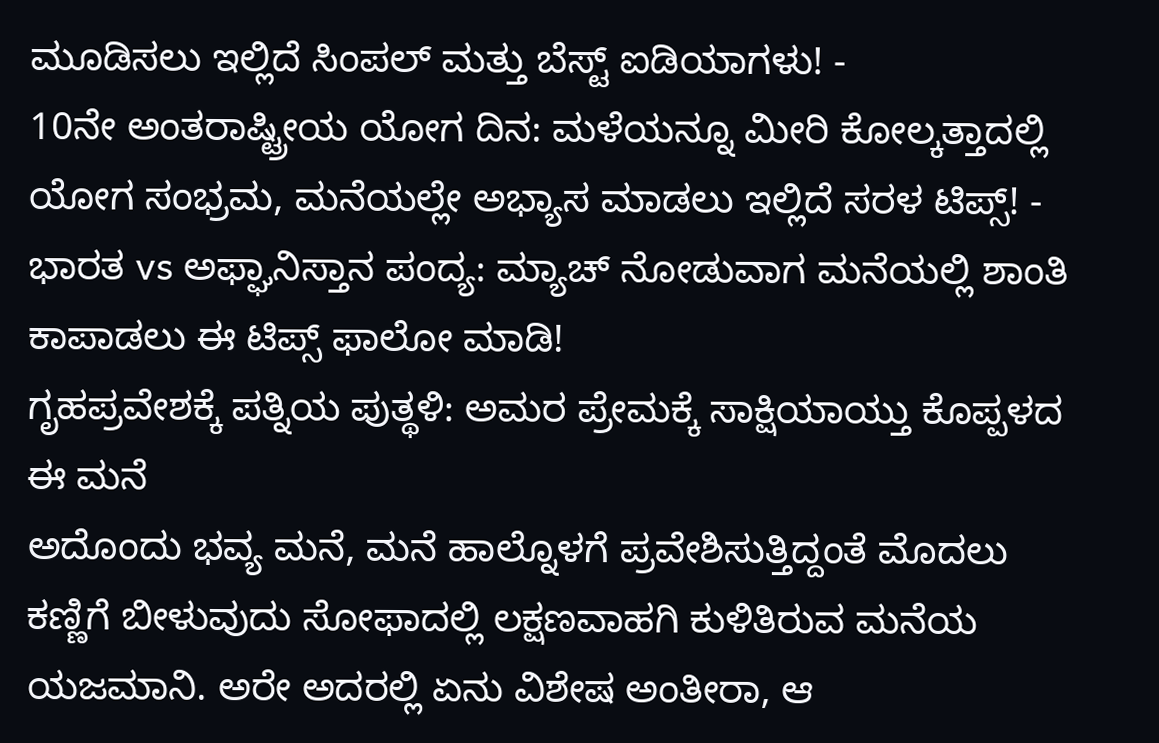ಮೂಡಿಸಲು ಇಲ್ಲಿದೆ ಸಿಂಪಲ್ ಮತ್ತು ಬೆಸ್ಟ್ ಐಡಿಯಾಗಳು! -
10ನೇ ಅಂತರಾಷ್ಟ್ರೀಯ ಯೋಗ ದಿನ: ಮಳೆಯನ್ನೂ ಮೀರಿ ಕೋಲ್ಕತ್ತಾದಲ್ಲಿ ಯೋಗ ಸಂಭ್ರಮ, ಮನೆಯಲ್ಲೇ ಅಭ್ಯಾಸ ಮಾಡಲು ಇಲ್ಲಿದೆ ಸರಳ ಟಿಪ್ಸ್! -
ಭಾರತ vs ಅಫ್ಘಾನಿಸ್ತಾನ ಪಂದ್ಯ: ಮ್ಯಾಚ್ ನೋಡುವಾಗ ಮನೆಯಲ್ಲಿ ಶಾಂತಿ ಕಾಪಾಡಲು ಈ ಟಿಪ್ಸ್ ಫಾಲೋ ಮಾಡಿ!
ಗೃಹಪ್ರವೇಶಕ್ಕೆ ಪತ್ನಿಯ ಪುತ್ಥಳಿ: ಅಮರ ಪ್ರೇಮಕ್ಕೆ ಸಾಕ್ಷಿಯಾಯ್ತು ಕೊಪ್ಪಳದ ಈ ಮನೆ
ಅದೊಂದು ಭವ್ಯ ಮನೆ, ಮನೆ ಹಾಲ್ನೊಳಗೆ ಪ್ರವೇಶಿಸುತ್ತಿದ್ದಂತೆ ಮೊದಲು ಕಣ್ಣಿಗೆ ಬೀಳುವುದು ಸೋಫಾದಲ್ಲಿ ಲಕ್ಷಣವಾಹಗಿ ಕುಳಿತಿರುವ ಮನೆಯ ಯಜಮಾನಿ. ಅರೇ ಅದರಲ್ಲಿ ಏನು ವಿಶೇಷ ಅಂತೀರಾ, ಆ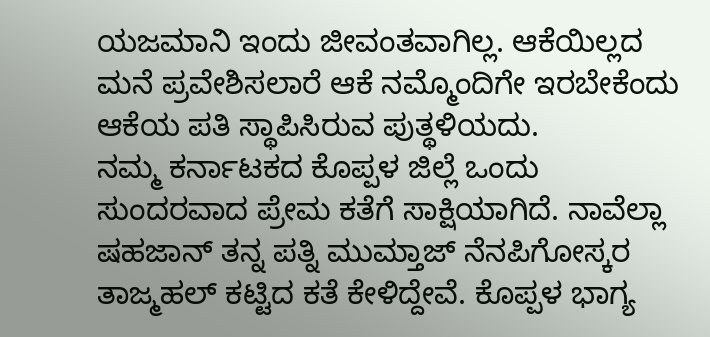ಯಜಮಾನಿ ಇಂದು ಜೀವಂತವಾಗಿಲ್ಲ. ಆಕೆಯಿಲ್ಲದ ಮನೆ ಪ್ರವೇಶಿಸಲಾರೆ ಆಕೆ ನಮ್ಮೊಂದಿಗೇ ಇರಬೇಕೆಂದು ಆಕೆಯ ಪತಿ ಸ್ಥಾಪಿಸಿರುವ ಪುತ್ಥಳಿಯದು.
ನಮ್ಮ ಕರ್ನಾಟಕದ ಕೊಪ್ಪಳ ಜಿಲ್ಲೆ ಒಂದು ಸುಂದರವಾದ ಪ್ರೇಮ ಕತೆಗೆ ಸಾಕ್ಷಿಯಾಗಿದೆ. ನಾವೆಲ್ಲಾ ಷಹಜಾನ್ ತನ್ನ ಪತ್ನಿ ಮುಮ್ತಾಜ್ ನೆನಪಿಗೋಸ್ಕರ ತಾಜ್ಮಹಲ್ ಕಟ್ಟಿದ ಕತೆ ಕೇಳಿದ್ದೇವೆ. ಕೊಪ್ಪಳ ಭಾಗ್ಯ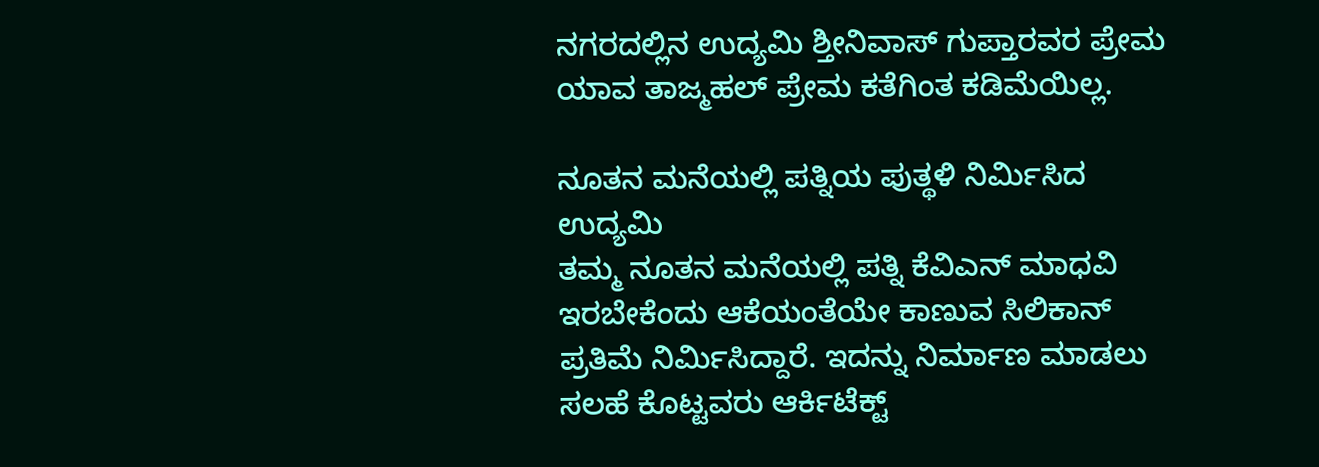ನಗರದಲ್ಲಿನ ಉದ್ಯಮಿ ಶ್ತೀನಿವಾಸ್ ಗುಪ್ತಾರವರ ಪ್ರೇಮ ಯಾವ ತಾಜ್ಮಹಲ್ ಪ್ರೇಮ ಕತೆಗಿಂತ ಕಡಿಮೆಯಿಲ್ಲ.

ನೂತನ ಮನೆಯಲ್ಲಿ ಪತ್ನಿಯ ಪುತ್ಥಳಿ ನಿರ್ಮಿಸಿದ ಉದ್ಯಮಿ
ತಮ್ಮ ನೂತನ ಮನೆಯಲ್ಲಿ ಪತ್ನಿ ಕೆವಿಎನ್ ಮಾಧವಿ ಇರಬೇಕೆಂದು ಆಕೆಯಂತೆಯೇ ಕಾಣುವ ಸಿಲಿಕಾನ್ ಪ್ರತಿಮೆ ನಿರ್ಮಿಸಿದ್ದಾರೆ. ಇದನ್ನು ನಿರ್ಮಾಣ ಮಾಡಲು ಸಲಹೆ ಕೊಟ್ಟವರು ಆರ್ಕಿಟೆಕ್ಟ್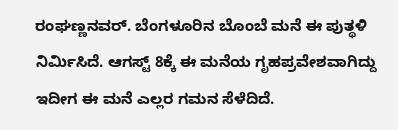ರಂಘಣ್ಣನವರ್. ಬೆಂಗಳೂರಿನ ಬೊಂಬೆ ಮನೆ ಈ ಪುತ್ಥಳಿ ನಿರ್ಮಿಸಿದೆ. ಆಗಸ್ಟ್ 8ಕ್ಕೆ ಈ ಮನೆಯ ಗೃಹಪ್ರವೇಶವಾಗಿದ್ದು ಇದೀಗ ಈ ಮನೆ ಎಲ್ಲರ ಗಮನ ಸೆಳೆದಿದೆ.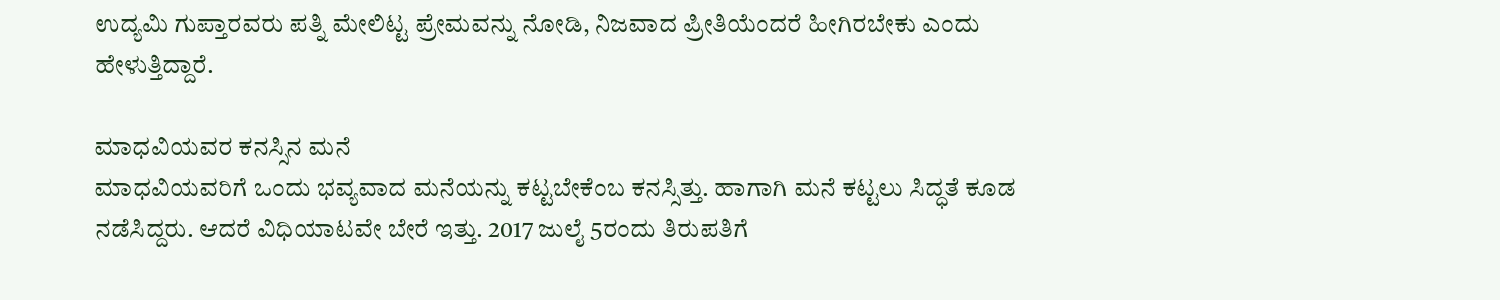ಉದ್ಯಮಿ ಗುಪ್ತಾರವರು ಪತ್ನಿ ಮೇಲಿಟ್ಟ ಪ್ರೇಮವನ್ನು ನೋಡಿ, ನಿಜವಾದ ಪ್ರೀತಿಯೆಂದರೆ ಹೀಗಿರಬೇಕು ಎಂದು ಹೇಳುತ್ತಿದ್ದಾರೆ.

ಮಾಧವಿಯವರ ಕನಸ್ಸಿನ ಮನೆ
ಮಾಧವಿಯವರಿಗೆ ಒಂದು ಭವ್ಯವಾದ ಮನೆಯನ್ನು ಕಟ್ಟಬೇಕೆಂಬ ಕನಸ್ಸಿತ್ತು. ಹಾಗಾಗಿ ಮನೆ ಕಟ್ಟಲು ಸಿದ್ಧತೆ ಕೂಡ ನಡೆಸಿದ್ದರು. ಆದರೆ ವಿಧಿಯಾಟವೇ ಬೇರೆ ಇತ್ತು. 2017 ಜುಲೈ 5ರಂದು ತಿರುಪತಿಗೆ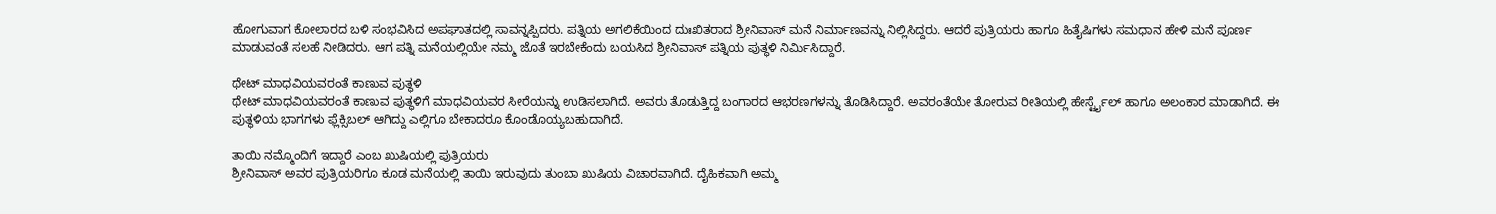ಹೋಗುವಾಗ ಕೋಲಾರದ ಬಳಿ ಸಂಭವಿಸಿದ ಅಪಘಾತದಲ್ಲಿ ಸಾವನ್ನಪ್ಪಿದರು. ಪತ್ನಿಯ ಅಗಲಿಕೆಯಿಂದ ದುಃಖಿತರಾದ ಶ್ರೀನಿವಾಸ್ ಮನೆ ನಿರ್ಮಾಣವನ್ನು ನಿಲ್ಲಿಸಿದ್ದರು. ಆದರೆ ಪುತ್ರಿಯರು ಹಾಗೂ ಹಿತೈಷಿಗಳು ಸಮಧಾನ ಹೇಳಿ ಮನೆ ಪೂರ್ಣ ಮಾಡುವಂತೆ ಸಲಹೆ ನೀಡಿದರು. ಆಗ ಪತ್ನಿ ಮನೆಯಲ್ಲಿಯೇ ನಮ್ಮ ಜೊತೆ ಇರಬೇಕೆಂದು ಬಯಸಿದ ಶ್ರೀನಿವಾಸ್ ಪತ್ನಿಯ ಪುತ್ಥಳಿ ನಿರ್ಮಿಸಿದ್ದಾರೆ.

ಥೇಟ್ ಮಾಧವಿಯವರಂತೆ ಕಾಣುವ ಪುತ್ಥಳಿ
ಥೇಟ್ ಮಾಧವಿಯವರಂತೆ ಕಾಣುವ ಪುತ್ಥಳಿಗೆ ಮಾಧವಿಯವರ ಸೀರೆಯನ್ನು ಉಡಿಸಲಾಗಿದೆ. ಅವರು ತೊಡುತ್ತಿದ್ದ ಬಂಗಾರದ ಆಭರಣಗಳನ್ನು ತೊಡಿಸಿದ್ದಾರೆ. ಅವರಂತೆಯೇ ತೋರುವ ರೀತಿಯಲ್ಲಿ ಹೇರ್ಸ್ಟೈಲ್ ಹಾಗೂ ಅಲಂಕಾರ ಮಾಡಾಗಿದೆ. ಈ ಪುತ್ಥಳಿಯ ಭಾಗಗಳು ಫ್ಲೆಕ್ಸಿಬಲ್ ಆಗಿದ್ದು ಎಲ್ಲಿಗೂ ಬೇಕಾದರೂ ಕೊಂಡೊಯ್ಯಬಹುದಾಗಿದೆ.

ತಾಯಿ ನಮ್ಮೊಂದಿಗೆ ಇದ್ದಾರೆ ಎಂಬ ಖುಷಿಯಲ್ಲಿ ಪುತ್ರಿಯರು
ಶ್ರೀನಿವಾಸ್ ಅವರ ಪುತ್ರಿಯರಿಗೂ ಕೂಡ ಮನೆಯಲ್ಲಿ ತಾಯಿ ಇರುವುದು ತುಂಬಾ ಖುಷಿಯ ವಿಚಾರವಾಗಿದೆ. ದೈಹಿಕವಾಗಿ ಅಮ್ಮ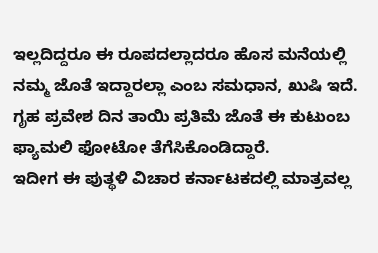ಇಲ್ಲದಿದ್ದರೂ ಈ ರೂಪದಲ್ಲಾದರೂ ಹೊಸ ಮನೆಯಲ್ಲಿ ನಮ್ಮ ಜೊತೆ ಇದ್ದಾರಲ್ಲಾ ಎಂಬ ಸಮಧಾನ, ಖುಷಿ ಇದೆ. ಗೃಹ ಪ್ರವೇಶ ದಿನ ತಾಯಿ ಪ್ರತಿಮೆ ಜೊತೆ ಈ ಕುಟುಂಬ ಫ್ಯಾಮಲಿ ಫೋಟೋ ತೆಗೆಸಿಕೊಂಡಿದ್ದಾರೆ.
ಇದೀಗ ಈ ಪುತ್ಥಳಿ ವಿಚಾರ ಕರ್ನಾಟಕದಲ್ಲಿ ಮಾತ್ರವಲ್ಲ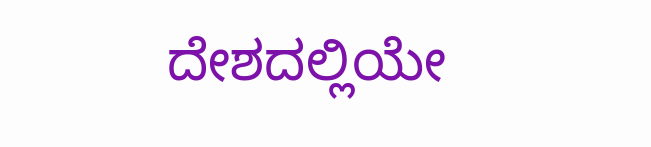ದೇಶದಲ್ಲಿಯೇ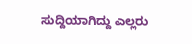ಸುದ್ದಿಯಾಗಿದ್ದು ಎಲ್ಲರು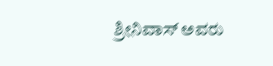ಶ್ರೀನಿವಾಸ್ ಅವರು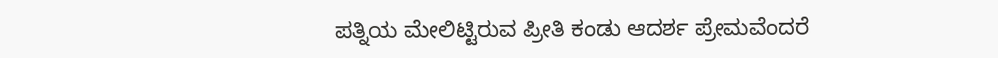ಪತ್ನಿಯ ಮೇಲಿಟ್ಟಿರುವ ಪ್ರೀತಿ ಕಂಡು ಆದರ್ಶ ಪ್ರೇಮವೆಂದರೆ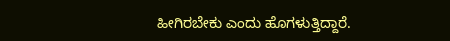ಹೀಗಿರಬೇಕು ಎಂದು ಹೊಗಳುತ್ತಿದ್ದಾರೆ.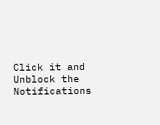Click it and Unblock the Notifications